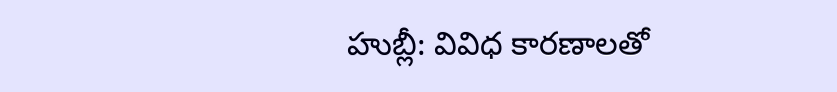హుబ్లీ: వివిధ కారణాలతో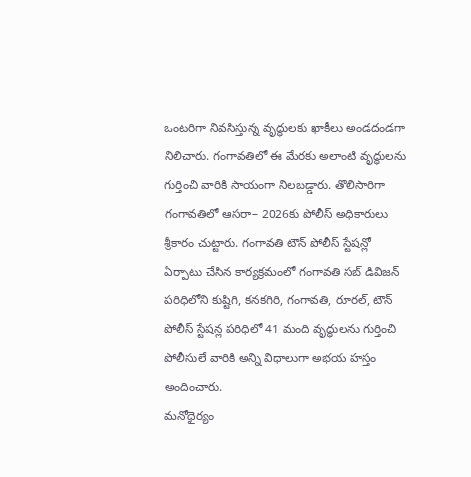ఒంటరిగా నివసిస్తున్న వృద్ధులకు ఖాకీలు అండదండగా నిలిచారు. గంగావతిలో ఈ మేరకు అలాంటి వృద్ధులను గుర్తించి వారికి సాయంగా నిలబడ్డారు. తొలిసారిగా గంగావతిలో ఆసరా– 2026కు పోలీస్ అధికారులు శ్రీకారం చుట్టారు. గంగావతి టౌన్ పోలీస్ స్టేషన్లో ఏర్పాటు చేసిన కార్యక్రమంలో గంగావతి సబ్ డివిజన్ పరిధిలోని కుష్టిగి, కనకగిరి, గంగావతి, రూరల్, టౌన్ పోలీస్ స్టేషన్ల పరిధిలో 41 మంది వృద్ధులను గుర్తించి పోలీసులే వారికి అన్ని విధాలుగా అభయ హస్తం అందించారు.
మనోధైర్యం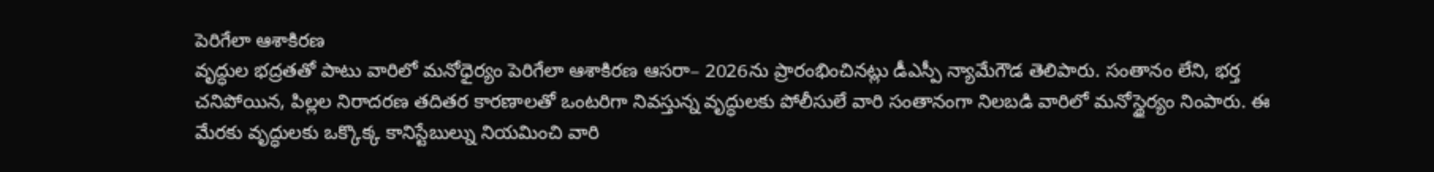పెరిగేలా ఆశాకిరణ
వృద్ధుల భద్రతతో పాటు వారిలో మనోధైర్యం పెరిగేలా ఆశాకిరణ ఆసరా– 2026ను ప్రారంభించినట్లు డీఎస్పీ న్యామేగౌడ తెలిపారు. సంతానం లేని, భర్త చనిపోయిన, పిల్లల నిరాదరణ తదితర కారణాలతో ఒంటరిగా నివస్తున్న వృద్ధులకు పోలీసులే వారి సంతానంగా నిలబడి వారిలో మనోస్థైర్యం నింపారు. ఈ మేరకు వృద్ధులకు ఒక్కొక్క కానిస్టేబుల్ను నియమించి వారి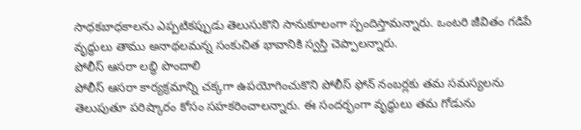సాధకబాధకాలను ఎప్పటికప్పుడు తెలుసుకొని సానుకూలంగా స్పందిస్తామన్నారు. ఒంటరి జీవితం గడిపే వృద్ధులు తాము అనాథలమన్న సంకుచిత భావానికి స్వస్తి చెప్పాలన్నారు.
పోలీస్ ఆసరా లబ్ధి పొందాలి
పోలీస్ ఆసరా కార్యక్రమాన్ని చక్కగా ఉపయోగించుకొని పోలీస్ ఫోన్ నంబర్లకు తమ సమస్యలను తెలుపుతూ పరిష్కారం కోసం సహకరించాలన్నారు. ఈ సందర్భంగా వృద్ధులు తమ గోడును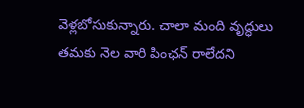వెళ్లబోసుకున్నారు. చాలా మంది వృద్ధులు తమకు నెల వారి పింఛన్ రాలేదని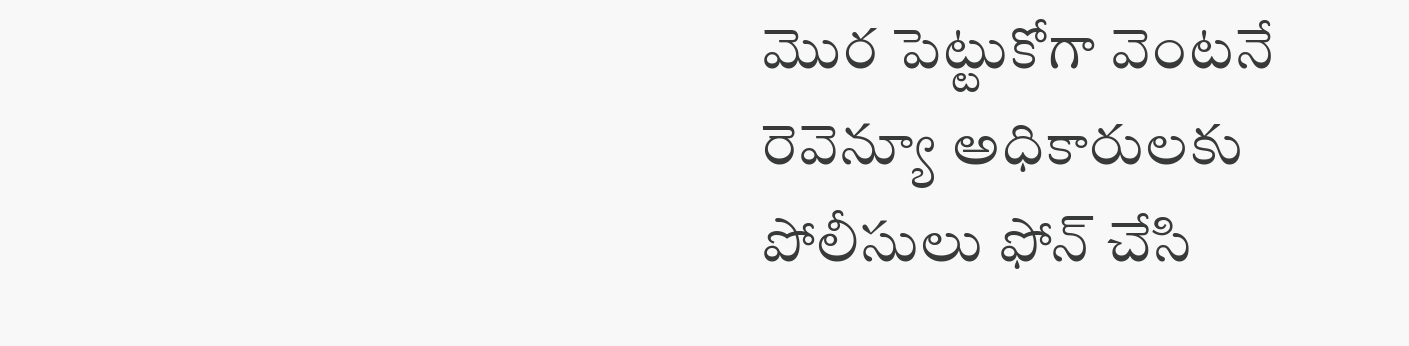మొర పెట్టుకోగా వెంటనే రెవెన్యూ అధికారులకు పోలీసులు ఫోన్ చేసి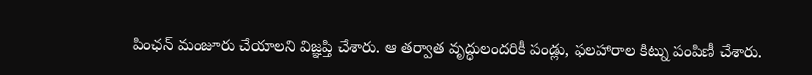పింఛన్ మంజూరు చేయాలని విజ్ఞప్తి చేశారు. ఆ తర్వాత వృద్ధులందరికీ పండ్లు, ఫలహారాల కిట్ను పంపిణీ చేశారు.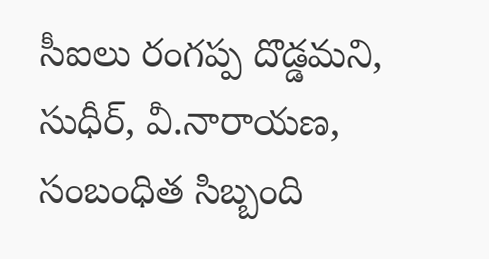సీఐలు రంగప్ప దొడ్డమని, సుధీర్, వీ.నారాయణ, సంబంధిత సిబ్బంది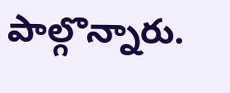పాల్గొన్నారు.